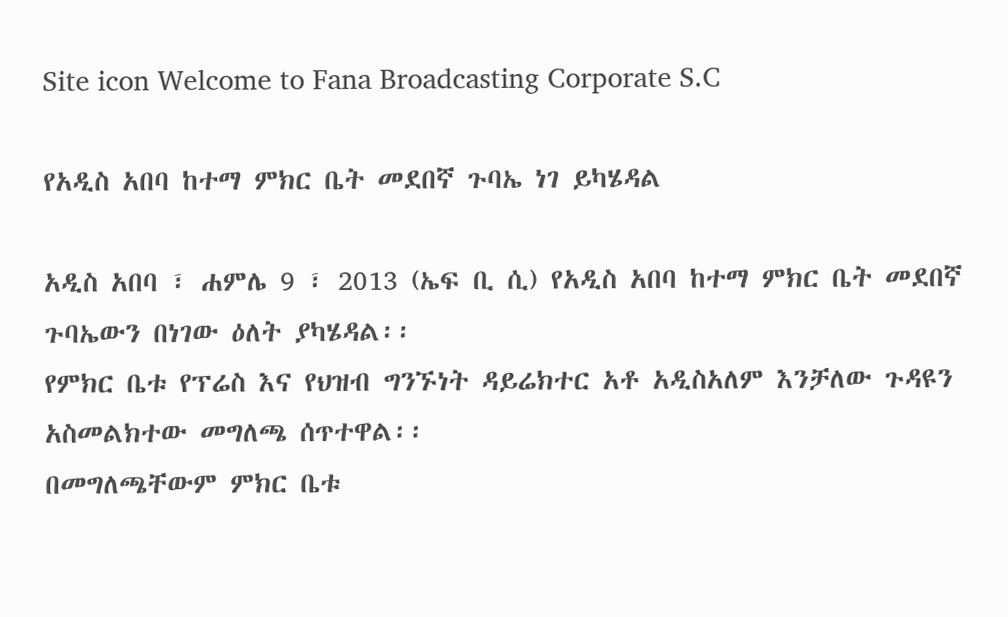Site icon Welcome to Fana Broadcasting Corporate S.C

የአዲስ አበባ ከተማ ምክር ቤት መደበኛ ጉባኤ ነገ ይካሄዳል

አዲስ አበባ ፣ ሐምሌ 9 ፣ 2013 (ኤፍ ቢ ሲ) የአዲስ አበባ ከተማ ምክር ቤት መደበኛ ጉባኤውን በነገው ዕለት ያካሄዳል፡፡
የምክር ቤቱ የፕሬስ እና የህዝብ ግንኙነት ዳይሬክተር አቶ አዲስአለም እንቻለው ጉዳዩን አስመልክተው መግለጫ ሰጥተዋል፡፡
በመግለጫቸውም ምክር ቤቱ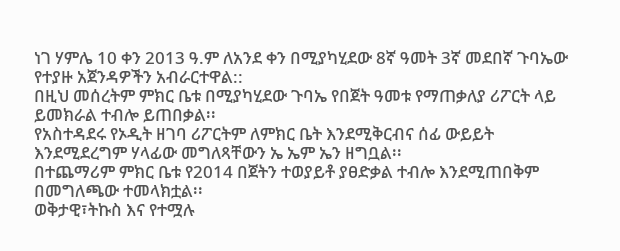ነገ ሃምሌ 10 ቀን 2013 ዓ.ም ለአንደ ቀን በሚያካሂደው 8ኛ ዓመት 3ኛ መደበኛ ጉባኤው የተያዙ አጀንዳዎችን አብራርተዋል::
በዚህ መሰረትም ምክር ቤቱ በሚያካሂደው ጉባኤ የበጀት ዓመቱ የማጠቃለያ ሪፖርት ላይ ይመክራል ተብሎ ይጠበቃል፡፡
የአስተዳደሩ የኦዲት ዘገባ ሪፖርትም ለምክር ቤት እንደሚቅርብና ሰፊ ውይይት እንደሚደረግም ሃላፊው መግለጻቸውን ኤ ኤም ኤን ዘግቧል፡፡
በተጨማሪም ምክር ቤቱ የ2014 በጀትን ተወያይቶ ያፀድቃል ተብሎ እንደሚጠበቅም በመግለጫው ተመላክቷል፡፡
ወቅታዊ፣ትኩስ እና የተሟሉ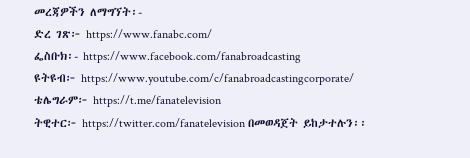መረጃዎችን ለማግኘት፡-
ድረ ገጽ፦ https://www.fanabc.com/
ፌስቡክ፡- https://www.facebook.com/fanabroadcasting
ዩትዩብ፦ https://www.youtube.com/c/fanabroadcastingcorporate/
ቴሌግራም፦ https://t.me/fanatelevision
ትዊተር፦ https://twitter.com/fanatelevision በመወዳጀት ይከታተሉን፡፡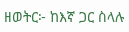ዘወትር፦ ከእኛ ጋር ስላሉ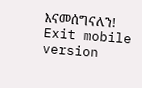እናመሰግናለን!
Exit mobile version